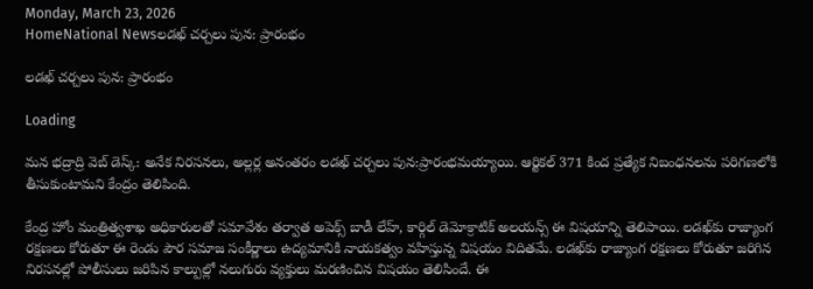Monday, March 23, 2026
HomeNational Newsలడఖ్‌ చర్చలు పున: ప్రారంభం

లడఖ్‌ చర్చలు పున: ప్రారంభం

Loading

మన భద్రాద్రి వెబ్ డెస్క్: అనేక నిరసనలు, అల్లర్ల అనంతరం లడఖ్‌ చర్చలు పున:ప్రారంభమయ్యాయి. ఆర్టికల్‌ 371 కింద ప్రత్యేక నిబంధనలను పరిగణలోకి తీసుకుంటామని కేంద్రం తెలిపింది.

కేంద్ర హోం మంత్రిత్వశాఖ అధికారులతో సమావేశం తర్వాత అపెక్స్‌ బాడీ లేహ్, కార్గిల్‌ డెమోక్రాటిక్‌ అలయన్స్‌ ఈ విషయాన్ని తెలిపాయి. లడఖ్‌కు రాజ్యాంగ రక్షణలు కోరుతూ ఈ రెండు పౌర సమాజ సంకీర్ణాలు ఉద్యమానికి నాయకత్వం వహిస్తున్న విషయం విదితమే. లడఖ్‌కు రాజ్యాంగ రక్షణలు కోరుతూ జరిగిన నిరసనల్లో పోలీసులు జరిపిన కాల్పుల్లో నలుగురు వ్యక్తులు మరణించిన విషయం తెలిసిందే. ఈ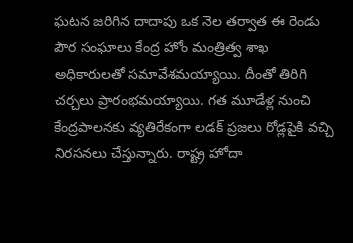ఘటన జరిగిన దాదాపు ఒక నెల తర్వాత ఈ రెండు పౌర సంఘాలు కేంద్ర హోం మంత్రిత్వ శాఖ అధికారులతో సమావేశమయ్యాయి. దీంతో తిరిగి చర్చలు ప్రారంభమయ్యాయి. గత మూడేళ్ల నుంచి కేంద్రపాలనకు వ్యతిరేకంగా లడక్‌ ప్రజలు రోడ్లపైకి వచ్చి నిరసనలు చేస్తున్నారు. రాష్ట్ర హోదా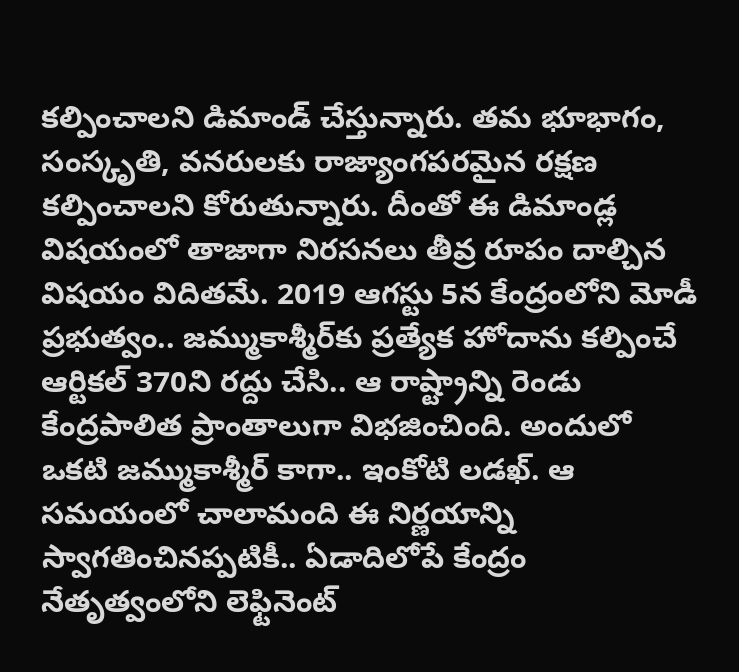కల్పించాలని డిమాండ్‌ చేస్తున్నారు. తమ భూభాగం, సంస్కృతి, వనరులకు రాజ్యాంగపరమైన రక్షణ కల్పించాలని కోరుతున్నారు. దీంతో ఈ డిమాండ్ల విషయంలో తాజాగా నిరసనలు తీవ్ర రూపం దాల్చిన విషయం విదితమే. 2019 ఆగస్టు 5న కేంద్రంలోని మోడీ ప్రభుత్వం.. జమ్ముకాశ్మీర్‌కు ప్రత్యేక హోదాను కల్పించే ఆర్టికల్‌ 370ని రద్దు చేసి.. ఆ రాష్ట్రాన్ని రెండు కేంద్రపాలిత ప్రాంతాలుగా విభజించింది. అందులో ఒకటి జమ్ముకాశ్మీర్‌ కాగా.. ఇంకోటి లడఖ్‌. ఆ సమయంలో చాలామంది ఈ నిర్ణయాన్ని స్వాగతించినప్పటికీ.. ఏడాదిలోపే కేంద్రం నేతృత్వంలోని లెఫ్టినెంట్‌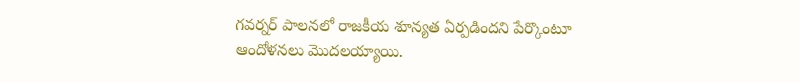గవర్నర్‌ పాలనలో రాజకీయ శూన్యత ఏర్పడిందని పేర్కొంటూ ఆందోళనలు మొదలయ్యాయి.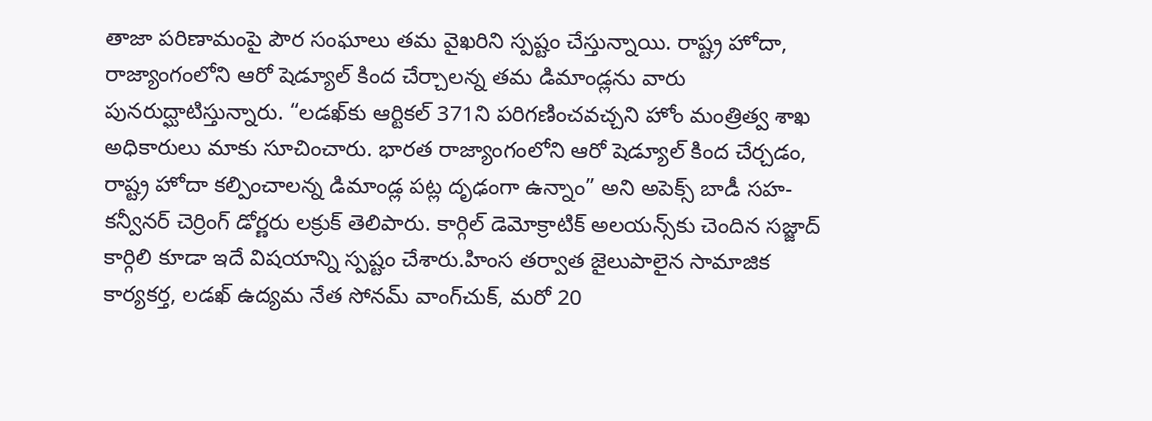తాజా పరిణామంపై పౌర సంఘాలు తమ వైఖరిని స్పష్టం చేస్తున్నాయి. రాష్ట్ర హోదా, రాజ్యాంగంలోని ఆరో షెడ్యూల్‌ కింద చేర్చాలన్న తమ డిమాండ్లను వారు పునరుద్ఘాటిస్తున్నారు. “లడఖ్‌కు ఆర్టికల్‌ 371ని పరిగణించవచ్చని హోం మంత్రిత్వ శాఖ అధికారులు మాకు సూచించారు. భారత రాజ్యాంగంలోని ఆరో షెడ్యూల్‌ కింద చేర్చడం, రాష్ట్ర హోదా కల్పించాలన్న డిమాండ్ల పట్ల దృఢంగా ఉన్నాం” అని అపెక్స్‌ బాడీ సహ-కన్వీనర్‌ చెర్రింగ్‌ డోర్ణరు లక్రుక్‌ తెలిపారు. కార్గిల్‌ డెమోక్రాటిక్‌ అలయన్స్‌కు చెందిన సజ్జాద్‌ కార్గిలి కూడా ఇదే విషయాన్ని స్పష్టం చేశారు.హింస తర్వాత జైలుపాలైన సామాజిక కార్యకర్త, లడఖ్‌ ఉద్యమ నేత సోనమ్‌ వాంగ్‌చుక్‌, మరో 20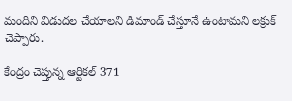మందిని విడుదల చేయాలని డిమాండ్‌ చేస్తూనే ఉంటామని లక్రుక్‌ చెప్పారు.

కేంద్రం చెప్తున్న ఆర్టికల్‌ 371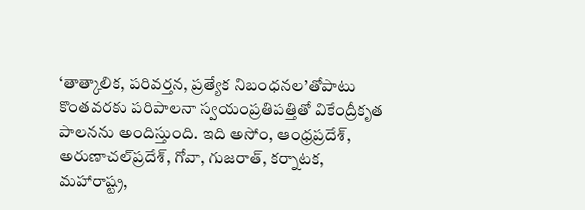‘తాత్కాలిక, పరివర్తన, ప్రత్యేక నిబంధనల’తోపాటు కొంతవరకు పరిపాలనా స్వయంప్రతిపత్తితో వికేంద్రీకృత పాలనను అందిస్తుంది. ఇది అసోం, ఆంధ్రప్రదేశ్‌, అరుణాచల్‌ప్రదేశ్‌, గోవా, గుజరాత్‌, కర్నాటక, మహారాష్ట్ర,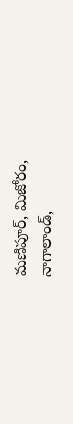మణిపూర్‌, మిజోరం, నాగాలాండ్‌,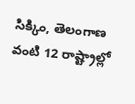సిక్కిం, తెలంగాణ వంటి 12 రాష్ట్రాల్లో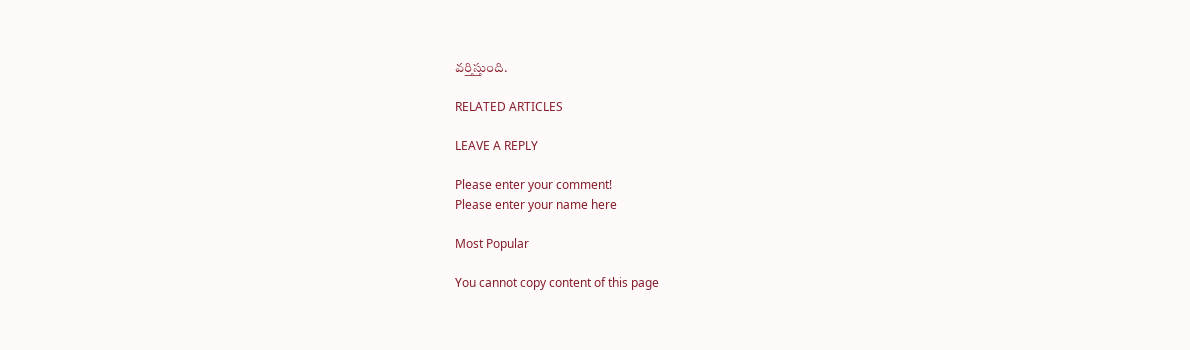వర్తిస్తుంది.

RELATED ARTICLES

LEAVE A REPLY

Please enter your comment!
Please enter your name here

Most Popular

You cannot copy content of this page